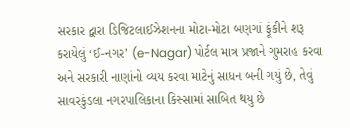સરકાર દ્વારા ડિજિટલાઈઝેશનના મોટા-મોટા બણગાં ફૂંકીને શરૂ કરાયેલું ‘ઈ-નગર’ (e-Nagar) પોર્ટલ માત્ર પ્રજાને ગુમરાહ કરવા અને સરકારી નાણાંનો વ્યય કરવા માટેનું સાધન બની ગયું છે, તેવું સાવરકુંડલા નગરપાલિકાના કિસ્સામાં સાબિત થયુ છે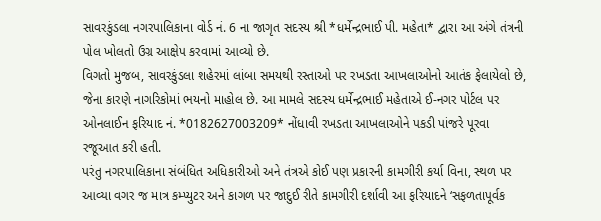સાવરકુંડલા નગરપાલિકાના વોર્ડ નં. 6 ના જાગૃત સદસ્ય શ્રી *ધર્મેન્દ્રભાઈ પી. મહેતા* દ્વારા આ અંગે તંત્રની પોલ ખોલતો ઉગ્ર આક્ષેપ કરવામાં આવ્યો છે.
વિગતો મુજબ, સાવરકુંડલા શહેરમાં લાંબા સમયથી રસ્તાઓ પર રખડતા આખલાઓનો આતંક ફેલાયેલો છે, જેના કારણે નાગરિકોમાં ભયનો માહોલ છે. આ મામલે સદસ્ય ધર્મેન્દ્રભાઈ મહેતાએ ઈ-નગર પોર્ટલ પર ઓનલાઈન ફરિયાદ નં. *0182627003209* નોંધાવી રખડતા આખલાઓને પકડી પાંજરે પૂરવા રજૂઆત કરી હતી.
પરંતુ નગરપાલિકાના સંબંધિત અધિકારીઓ અને તંત્રએ કોઈ પણ પ્રકારની કામગીરી કર્યા વિના, સ્થળ પર આવ્યા વગર જ માત્ર કમ્પ્યુટર અને કાગળ પર જાદુઈ રીતે કામગીરી દર્શાવી આ ફરિયાદને ‘સફળતાપૂર્વક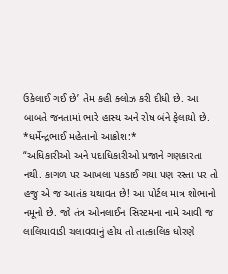ઉકેલાઈ ગઈ છે’ તેમ કહી ક્લોઝ કરી દીધી છે. આ બાબતે જનતામાં ભારે હાસ્ય અને રોષ બંને ફેલાયો છે.
*ધર્મેન્દ્રભાઈ મહેતાનો આક્રોશ:*
“અધિકારીઓ અને પદાધિકારીઓ પ્રજાને ગણકારતા નથી. કાગળ પર આખલા પકડાઈ ગયા પણ રસ્તા પર તો હજુ એ જ આતંક યથાવત છે! આ પોર્ટલ માત્ર શોભાનો નમૂનો છે. જો તંત્ર ઓનલાઈન સિસ્ટમના નામે આવી જ લાલિયાવાડી ચલાવવાનું હોય તો તાત્કાલિક ધોરણે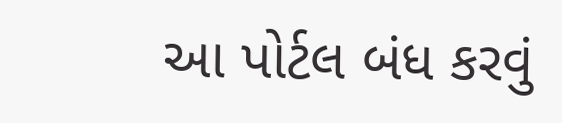આ પોર્ટલ બંધ કરવું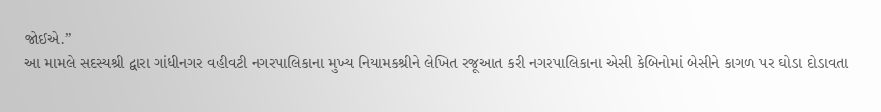જોઈએ.”
આ મામલે સદસ્યશ્રી દ્વારા ગાંધીનગર વહીવટી નગરપાલિકાના મુખ્ય નિયામકશ્રીને લેખિત રજૂઆત કરી નગરપાલિકાના એસી કેબિનોમાં બેસીને કાગળ પર ઘોડા દોડાવતા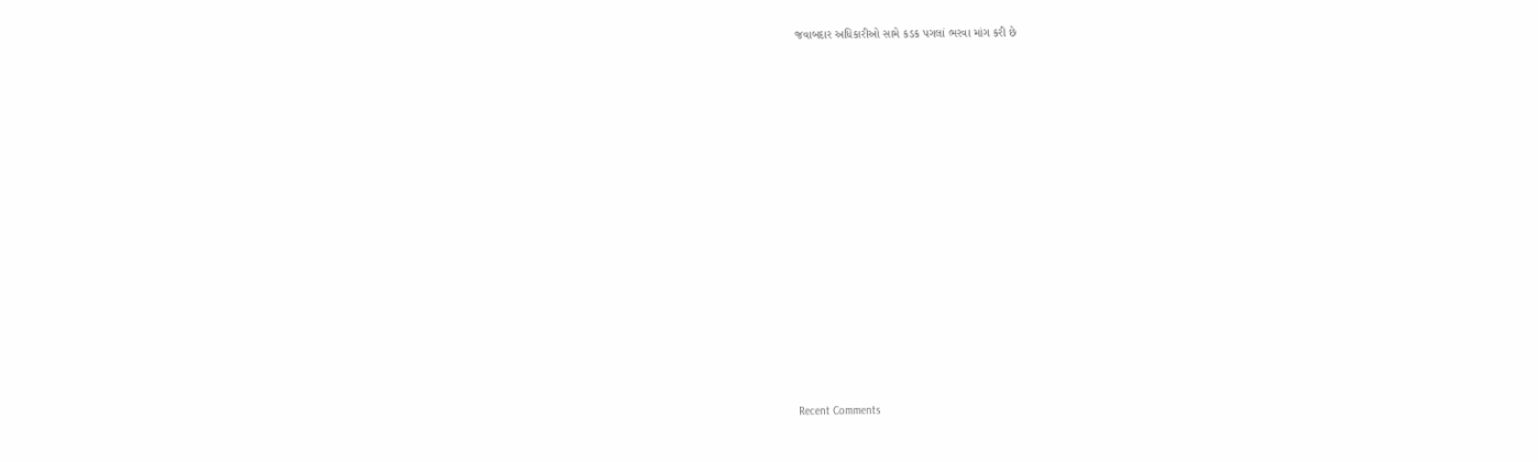જવાબદાર અધિકારીઓ સામે કડક પગલાં ભરવા માંગ કરી છે

















Recent Comments